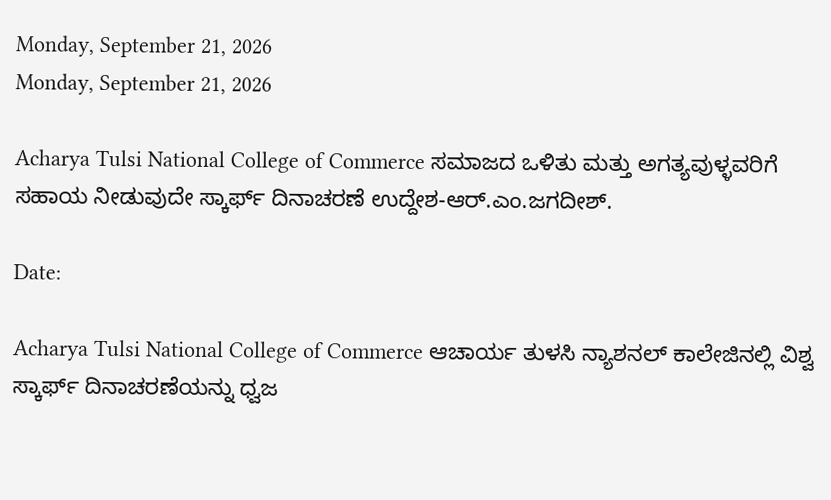Monday, September 21, 2026
Monday, September 21, 2026

Acharya Tulsi National College of Commerce ಸಮಾಜದ ಒಳಿತು ಮತ್ತು ಅಗತ್ಯವುಳ್ಳವರಿಗೆ ಸಹಾಯ ನೀಡುವುದೇ ಸ್ಕಾರ್ಫ್ ದಿನಾಚರಣೆ ಉದ್ದೇಶ-ಆರ್.ಎಂ.ಜಗದೀಶ್.

Date:

Acharya Tulsi National College of Commerce ಆಚಾರ್ಯ ತುಳಸಿ ನ್ಯಾಶನಲ್ ಕಾಲೇಜಿನಲ್ಲಿ ವಿಶ್ವ ಸ್ಕಾರ್ಫ್ ದಿನಾಚರಣೆಯನ್ನು ಧ್ವಜ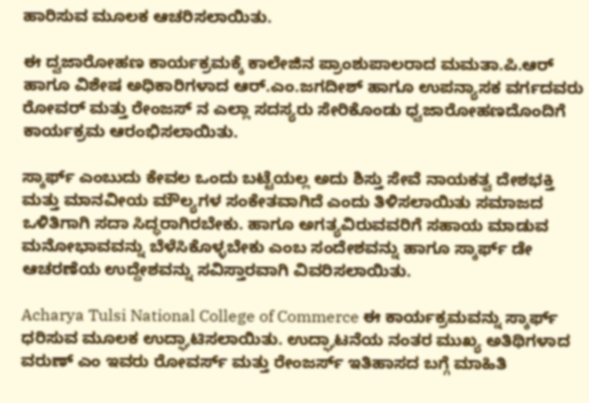ಹಾರಿಸುವ ಮೂಲಕ ಆಚರಿಸಲಾಯಿತು.

ಈ ದ್ವಜಾರೋಹಣ ಕಾರ್ಯಕ್ರಮಕ್ಕೆ ಕಾಲೇಜಿನ ಪ್ರಾಂಶುಪಾಲರಾದ ಮಮತಾ.ಪಿ.ಆರ್ ಹಾಗೂ ವಿಶೇಷ ಅಧಿಕಾರಿಗಳಾದ ಆರ್.ಎಂ.ಜಗದೀಶ್ ಹಾಗೂ ಉಪನ್ಯಾಸಕ ವರ್ಗದವರು ರೋವರ್ ಮತ್ತು ರೇಂಜಸ್ ನ ಎಲ್ಲಾ ಸದಸ್ಯರು ಸೇರಿಕೊಂಡು ಧ್ವಜಾರೋಹಣದೊಂದಿಗೆ ಕಾರ್ಯಕ್ರಮ ಆರಂಭಿಸಲಾಯಿತು.

ಸ್ಕಾರ್ಫ್ ಎಂಬುದು ಕೇವಲ ಒಂದು ಬಟ್ಟೆಯಲ್ಲ ಅದು ಶಿಸ್ತು ಸೇವೆ ನಾಯಕತ್ವ ದೇಶಭಕ್ತಿ ಮತ್ತು ಮಾನವೀಯ ಮೌಲ್ಯಗಳ ಸಂಕೇತವಾಗಿದೆ ಎಂದು ತಿಳಿಸಲಾಯಿತು ಸಮಾಜದ ಒಳಿತಿಗಾಗಿ ಸದಾ ಸಿದ್ಧರಾಗಿರಬೇಕು. ಹಾಗೂ ಅಗತ್ಯವಿರುವವರಿಗೆ ಸಹಾಯ ಮಾಡುವ ಮನೋಭಾವವನ್ನು ಬೆಳೆಸಿಕೊಳ್ಳಬೇಕು ಎಂಬ ಸಂದೇಶವನ್ನು ಹಾಗೂ ಸ್ಕಾರ್ಫ್ ಡೇ ಆಚರಣೆಯ ಉದ್ದೇಶವನ್ನು ಸವಿಸ್ತಾರವಾಗಿ ವಿವರಿಸಲಾಯಿತು.

Acharya Tulsi National College of Commerce ಈ ಕಾರ್ಯಕ್ರಮವನ್ನು ಸ್ಕಾರ್ಫ್ ಧರಿಸುವ ಮೂಲಕ ಉದ್ಘಾಟಿಸಲಾಯಿತು. ಉದ್ಘಾಟನೆಯ ನಂತರ ಮುಖ್ಯ ಅತಿಥಿಗಳಾದ ವರುಣ್ ಎಂ ಇವರು ರೋವರ್ಸ್ ಮತ್ತು ರೇಂಜರ್ಸ್ ಇತಿಹಾಸದ ಬಗ್ಗೆ ಮಾಹಿತಿ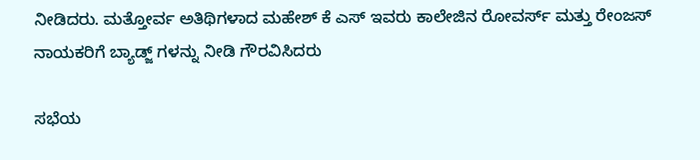ನೀಡಿದರು. ಮತ್ತೋರ್ವ ಅತಿಥಿಗಳಾದ ಮಹೇಶ್ ಕೆ ಎಸ್ ಇವರು ಕಾಲೇಜಿನ ರೋವರ್ಸ್ ಮತ್ತು ರೇಂಜಸ್ ನಾಯಕರಿಗೆ ಬ್ಯಾಡ್ಜ್ ಗಳನ್ನು ನೀಡಿ ಗೌರವಿಸಿದರು

ಸಭೆಯ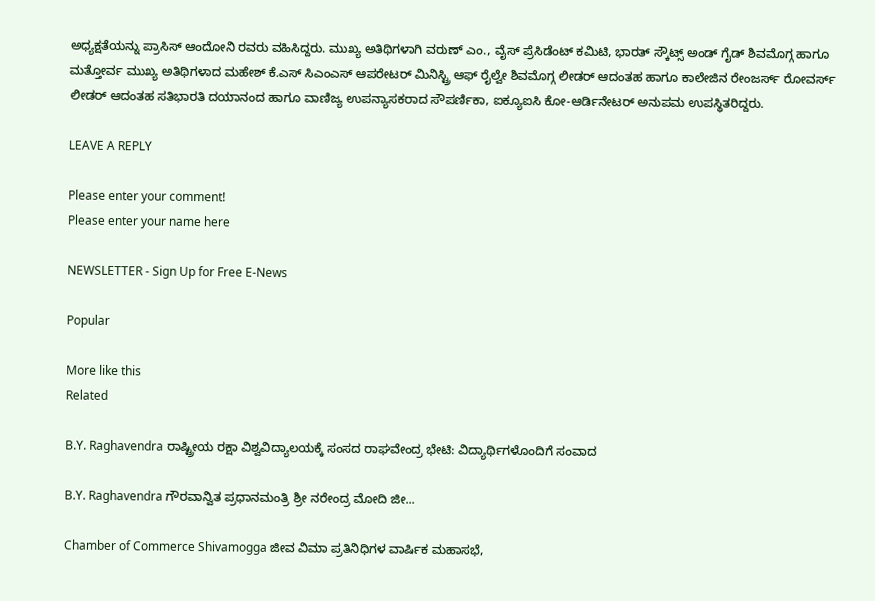ಅಧ್ಯಕ್ಷತೆಯನ್ನು ಪ್ರಾಸಿಸ್ ಆಂದೋನಿ ರವರು ವಹಿಸಿದ್ದರು. ಮುಖ್ಯ ಅತಿಥಿಗಳಾಗಿ ವರುಣ್ ಎಂ., ವೈಸ್ ಪ್ರೆಸಿಡೆಂಟ್ ಕಮಿಟಿ, ಭಾರತ್ ಸ್ಕೌಟ್ಸ್ ಅಂಡ್ ಗೈಡ್ ಶಿವಮೊಗ್ಗ ಹಾಗೂ ಮತ್ತೋರ್ವ ಮುಖ್ಯ ಅತಿಥಿಗಳಾದ ಮಹೇಶ್ ಕೆ.ಎಸ್ ಸಿಎಂಎಸ್ ಆಪರೇಟರ್ ಮಿನಿಸ್ಟ್ರಿ ಆಫ್ ರೈಲ್ವೇ ಶಿವಮೊಗ್ಗ ಲೀಡರ್ ಆದಂತಹ ಹಾಗೂ ಕಾಲೇಜಿನ ರೇಂಜರ್ಸ್ ರೋವರ್ಸ್ ಲೀಡರ್ ಆದಂತಹ ಸತಿಭಾರತಿ ದಯಾನಂದ ಹಾಗೂ ವಾಣಿಜ್ಯ ಉಪನ್ಯಾಸಕರಾದ ಸೌಪರ್ಣಿಕಾ, ಐಕ್ಯೂಐಸಿ ಕೋ-ಆರ್ಡಿನೇಟರ್ ಅನುಪಮ ಉಪಸ್ಥಿತರಿದ್ದರು.

LEAVE A REPLY

Please enter your comment!
Please enter your name here

NEWSLETTER - Sign Up for Free E-News

Popular

More like this
Related

B.Y. Raghavendra ರಾಷ್ಟ್ರೀಯ ರಕ್ಷಾ ವಿಶ್ವವಿದ್ಯಾಲಯಕ್ಕೆ ಸಂಸದ ರಾಘವೇಂದ್ರ ಭೇಟಿ: ವಿದ್ಯಾರ್ಥಿಗಳೊಂದಿಗೆ ಸಂವಾದ

B.Y. Raghavendra ಗೌರವಾನ್ವಿತ ಪ್ರಧಾನಮಂತ್ರಿ ಶ್ರೀ ನರೇಂದ್ರ ಮೋದಿ ಜೀ...

Chamber of Commerce Shivamogga ಜೀವ ವಿಮಾ ಪ್ರತಿನಿಧಿಗಳ ವಾರ್ಷಿಕ ಮಹಾಸಭೆ,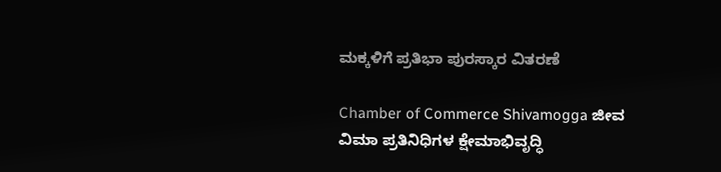ಮಕ್ಕಳಿಗೆ ಪ್ರತಿಭಾ ಪುರಸ್ಕಾರ ವಿತರಣೆ

Chamber of Commerce Shivamogga ಜೀವ ವಿಮಾ ಪ್ರತಿನಿಧಿಗಳ ಕ್ಷೇಮಾಭಿವೃದ್ಧಿ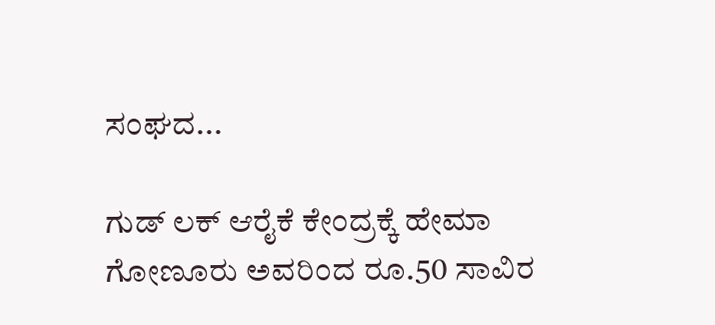ಸಂಘದ...

ಗುಡ್ ಲಕ್ ಆರೈಕೆ ಕೇಂದ್ರಕ್ಕೆ ಹೇಮಾ ಗೋಣೂರು ಅವರಿಂದ ರೂ.50 ಸಾವಿರ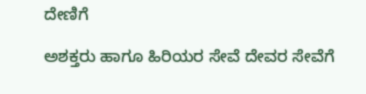ದೇಣಿಗೆ

ಅಶಕ್ತರು ಹಾಗೂ ಹಿರಿಯರ ಸೇವೆ ದೇವರ ಸೇವೆಗೆ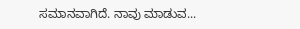ಸಮಾನವಾಗಿದೆ. ನಾವು ಮಾಡುವ...